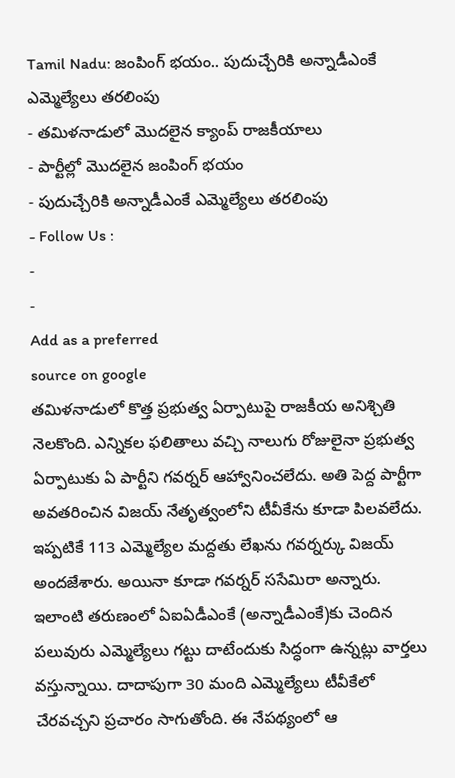Tamil Nadu: జంపింగ్ భయం.. పుదుచ్చేరికి అన్నాడీఎంకే ఎమ్మెల్యేలు తరలింపు
- తమిళనాడులో మొదలైన క్యాంప్ రాజకీయాలు
- పార్టీల్లో మొదలైన జంపింగ్ భయం
- పుదుచ్చేరికి అన్నాడీఎంకే ఎమ్మెల్యేలు తరలింపు
- Follow Us :
-
-
Add as a preferred
source on google
తమిళనాడులో కొత్త ప్రభుత్వ ఏర్పాటుపై రాజకీయ అనిశ్చితి నెలకొంది. ఎన్నికల ఫలితాలు వచ్చి నాలుగు రోజులైనా ప్రభుత్వ ఏర్పాటుకు ఏ పార్టీని గవర్నర్ ఆహ్వానించలేదు. అతి పెద్ద పార్టీగా అవతరించిన విజయ్ నేతృత్వంలోని టీవీకేను కూడా పిలవలేదు. ఇప్పటికే 113 ఎమ్మెల్యేల మద్దతు లేఖను గవర్నర్కు విజయ్ అందజేశారు. అయినా కూడా గవర్నర్ ససేమిరా అన్నారు.
ఇలాంటి తరుణంలో ఏఐఏడీఎంకే (అన్నాడీఎంకే)కు చెందిన పలువురు ఎమ్మెల్యేలు గట్టు దాటేందుకు సిద్ధంగా ఉన్నట్లు వార్తలు వస్తున్నాయి. దాదాపుగా 30 మంది ఎమ్మెల్యేలు టీవీకేలో చేరవచ్చని ప్రచారం సాగుతోంది. ఈ నేపథ్యంలో ఆ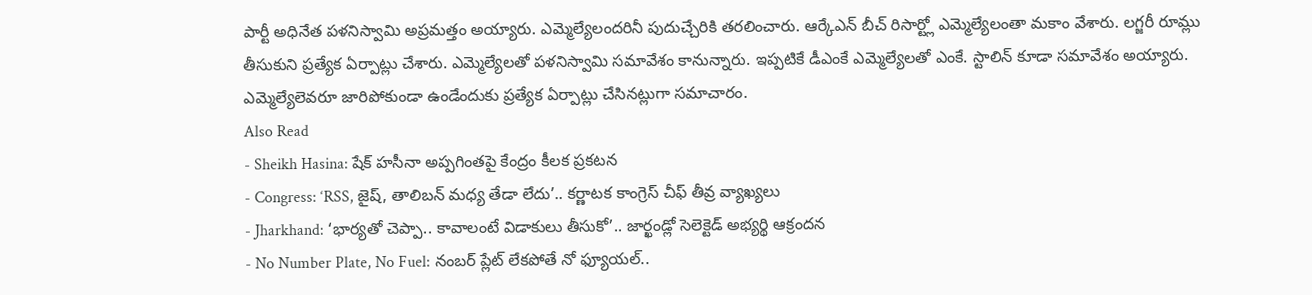పార్టీ అధినేత పళనిస్వామి అప్రమత్తం అయ్యారు. ఎమ్మెల్యేలందరినీ పుదుచ్చేరికి తరలించారు. ఆర్కేఎన్ బీచ్ రిసార్ట్లో ఎమ్మెల్యేలంతా మకాం వేశారు. లగ్జరీ రూమ్లు తీసుకుని ప్రత్యేక ఏర్పాట్లు చేశారు. ఎమ్మెల్యేలతో పళనిస్వామి సమావేశం కానున్నారు. ఇప్పటికే డీఎంకే ఎమ్మెల్యేలతో ఎంకే. స్టాలిన్ కూడా సమావేశం అయ్యారు. ఎమ్మెల్యేలెవరూ జారిపోకుండా ఉండేందుకు ప్రత్యేక ఏర్పాట్లు చేసినట్లుగా సమాచారం.
Also Read
- Sheikh Hasina: షేక్ హసీనా అప్పగింతపై కేంద్రం కీలక ప్రకటన
- Congress: ‘RSS, జైష్, తాలిబన్ మధ్య తేడా లేదు’.. కర్ణాటక కాంగ్రెస్ చీఫ్ తీవ్ర వ్యాఖ్యలు
- Jharkhand: ‘భార్యతో చెప్పా.. కావాలంటే విడాకులు తీసుకో’.. జార్ఖండ్లో సెలెక్టెడ్ అభ్యర్థి ఆక్రందన
- No Number Plate, No Fuel: నంబర్ ప్లేట్ లేకపోతే నో ఫ్యూయల్..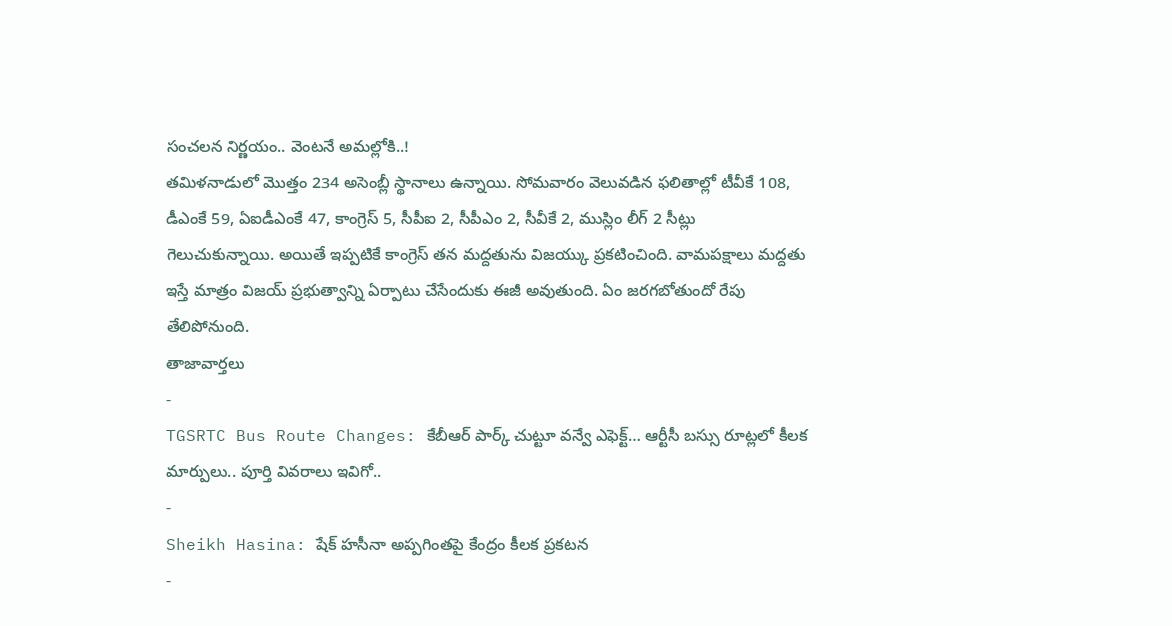సంచలన నిర్ణయం.. వెంటనే అమల్లోకి..!
తమిళనాడులో మొత్తం 234 అసెంబ్లీ స్థానాలు ఉన్నాయి. సోమవారం వెలువడిన ఫలితాల్లో టీవీకే 108, డీఎంకే 59, ఏఐడీఎంకే 47, కాంగ్రెస్ 5, సీపీఐ 2, సీపీఎం 2, సీవీకే 2, ముస్లిం లీగ్ 2 సీట్లు గెలుచుకున్నాయి. అయితే ఇప్పటికే కాంగ్రెస్ తన మద్దతును విజయ్కు ప్రకటించింది. వామపక్షాలు మద్దతు ఇస్తే మాత్రం విజయ్ ప్రభుత్వాన్ని ఏర్పాటు చేసేందుకు ఈజీ అవుతుంది. ఏం జరగబోతుందో రేపు తేలిపోనుంది.
తాజావార్తలు
-
TGSRTC Bus Route Changes: కేబీఆర్ పార్క్ చుట్టూ వన్వే ఎఫెక్ట్… ఆర్టీసీ బస్సు రూట్లలో కీలక మార్పులు.. పూర్తి వివరాలు ఇవిగో..
-
Sheikh Hasina: షేక్ హసీనా అప్పగింతపై కేంద్రం కీలక ప్రకటన
-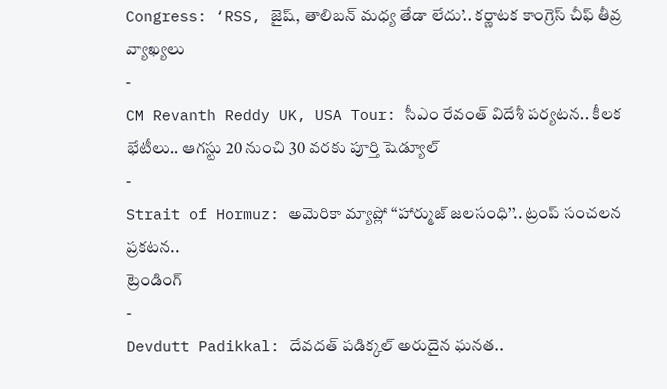Congress: ‘RSS, జైష్, తాలిబన్ మధ్య తేడా లేదు’.. కర్ణాటక కాంగ్రెస్ చీఫ్ తీవ్ర వ్యాఖ్యలు
-
CM Revanth Reddy UK, USA Tour: సీఎం రేవంత్ విదేశీ పర్యటన.. కీలక భేటీలు.. ఆగస్టు 20 నుంచి 30 వరకు పూర్తి షెడ్యూల్
-
Strait of Hormuz: అమెరికా మ్యాప్లో ‘‘హార్ముజ్ జలసంధి’’.. ట్రంప్ సంచలన ప్రకటన..
ట్రెండింగ్
-
Devdutt Padikkal: దేవదత్ పడిక్కల్ అరుదైన ఘనత..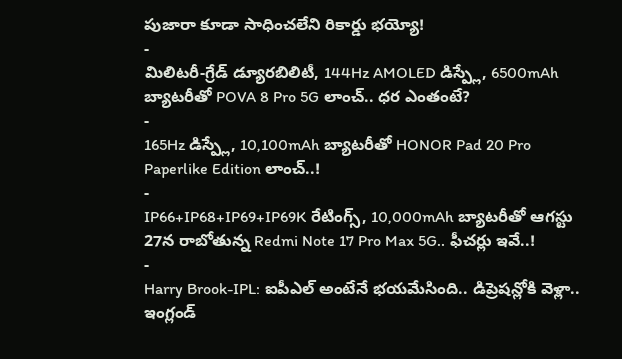పుజారా కూడా సాధించలేని రికార్డు భయ్యో!
-
మిలిటరీ-గ్రేడ్ డ్యూరబిలిటీ, 144Hz AMOLED డిస్ప్లే, 6500mAh బ్యాటరీతో POVA 8 Pro 5G లాంచ్.. ధర ఎంతంటే?
-
165Hz డిస్ప్లే, 10,100mAh బ్యాటరీతో HONOR Pad 20 Pro Paperlike Edition లాంచ్..!
-
IP66+IP68+IP69+IP69K రేటింగ్స్, 10,000mAh బ్యాటరీతో ఆగస్టు 27న రాబోతున్న Redmi Note 17 Pro Max 5G.. ఫీచర్లు ఇవే..!
-
Harry Brook-IPL: ఐపీఎల్ అంటేనే భయమేసింది.. డిప్రెషన్లోకి వెళ్లా.. ఇంగ్లండ్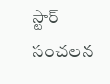స్టార్ సంచలన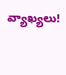వ్యాఖ్యలు!